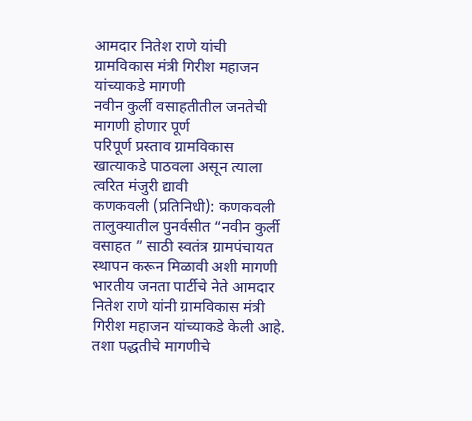आमदार नितेश राणे यांची ग्रामविकास मंत्री गिरीश महाजन यांच्याकडे मागणी
नवीन कुर्ली वसाहतीतील जनतेची मागणी होणार पूर्ण
परिपूर्ण प्रस्ताव ग्रामविकास खात्याकडे पाठवला असून त्याला त्वरित मंजुरी द्यावी
कणकवली (प्रतिनिधी): कणकवली तालुक्यातील पुनर्वसीत “नवीन कुर्ली वसाहत ” साठी स्वतंत्र ग्रामपंचायत स्थापन करून मिळावी अशी मागणी भारतीय जनता पार्टीचे नेते आमदार नितेश राणे यांनी ग्रामविकास मंत्री गिरीश महाजन यांच्याकडे केली आहे. तशा पद्धतीचे मागणीचे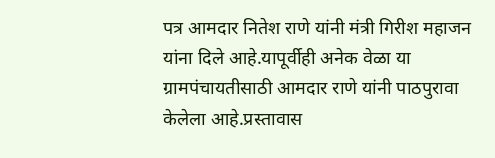पत्र आमदार नितेश राणे यांनी मंत्री गिरीश महाजन यांना दिले आहे.यापूर्वीही अनेक वेळा या ग्रामपंचायतीसाठी आमदार राणे यांनी पाठपुरावा केलेला आहे.प्रस्तावास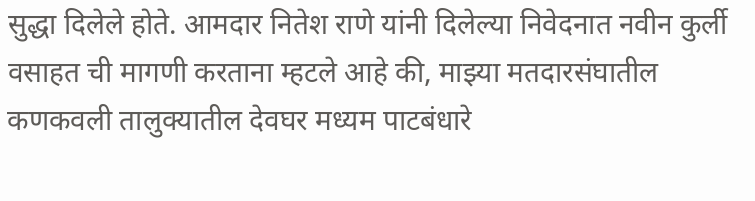सुद्धा दिलेले होते. आमदार नितेश राणे यांनी दिलेल्या निवेदनात नवीन कुर्ली वसाहत ची मागणी करताना म्हटले आहे की, माझ्या मतदारसंघातील कणकवली तालुक्यातील देवघर मध्यम पाटबंधारे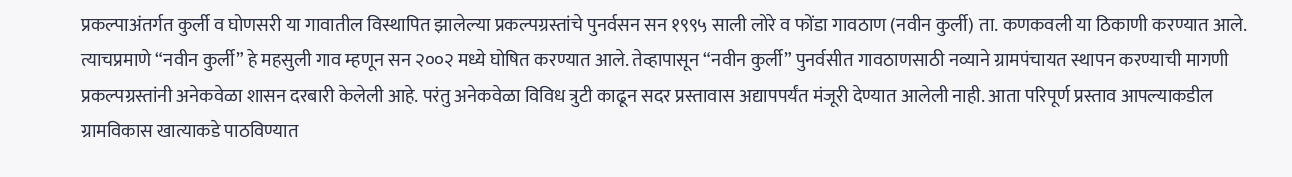प्रकल्पाअंतर्गत कुर्ली व घोणसरी या गावातील विस्थापित झालेल्या प्रकल्पग्रस्तांचे पुनर्वसन सन १९९५ साली लोरे व फोंडा गावठाण (नवीन कुर्ली) ता. कणकवली या ठिकाणी करण्यात आले. त्याचप्रमाणे “नवीन कुर्ली” हे महसुली गाव म्हणून सन २००२ मध्ये घोषित करण्यात आले. तेव्हापासून “नवीन कुर्ली” पुनर्वसीत गावठाणसाठी नव्याने ग्रामपंचायत स्थापन करण्याची मागणी प्रकल्पग्रस्तांनी अनेकवेळा शासन दरबारी केलेली आहे. परंतु अनेकवेळा विविध त्रुटी काढून सदर प्रस्तावास अद्यापपर्यंत मंजूरी देण्यात आलेली नाही. आता परिपूर्ण प्रस्ताव आपल्याकडील ग्रामविकास खात्याकडे पाठविण्यात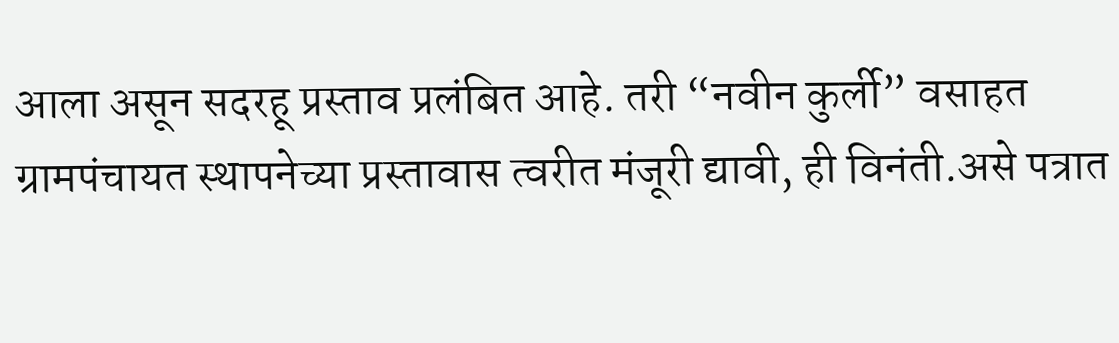आला असून सदरहू प्रस्ताव प्रलंबित आहे. तरी “नवीन कुर्ली” वसाहत ग्रामपंचायत स्थापनेच्या प्रस्तावास त्वरीत मंजूरी द्यावी, ही विनंती.असे पत्रात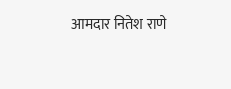आमदार नितेश राणे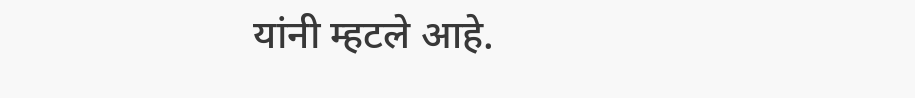यांनी म्हटले आहे.